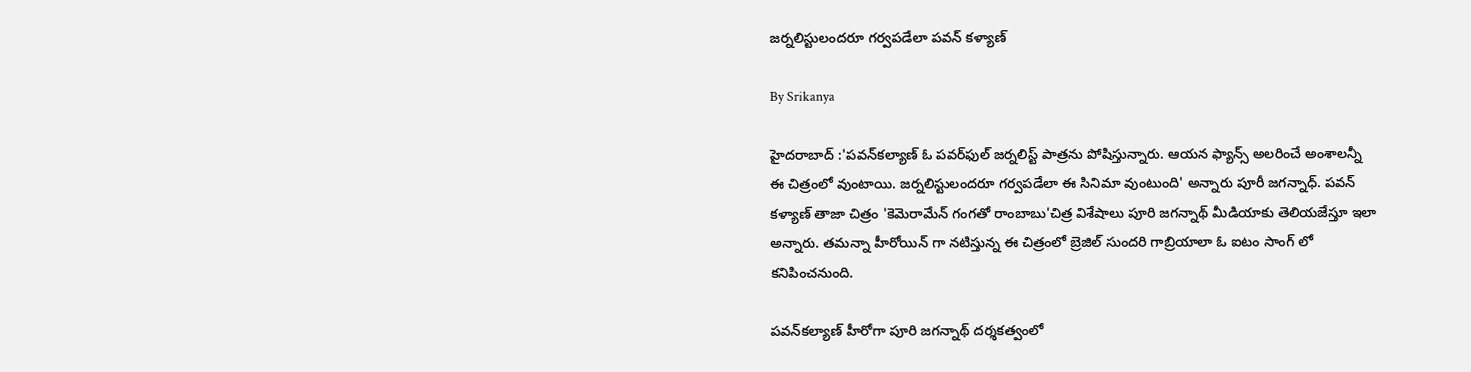జర్నలిస్టులందరూ గర్వపడేలా పవన్ కళ్యాణ్

By Srikanya

హైదరాబాద్ :'పవన్‌కల్యాణ్ ఓ పవర్‌ఫుల్ జర్నలిస్ట్ పాత్రను పోషిస్తున్నారు. ఆయన ఫ్యాన్స్ అలరించే అంశాలన్నీ ఈ చిత్రంలో వుంటాయి. జర్నలిస్టులందరూ గర్వపడేలా ఈ సినిమా వుంటుంది' అన్నారు పూరీ జగన్నాధ్. పవన్ కళ్యాణ్ తాజా చిత్రం 'కెమెరామేన్ గంగతో రాంబాబు'చిత్ర విశేషాలు పూరి జగన్నాథ్ మీడియాకు తెలియజేస్తూ ఇలా అన్నారు. తమన్నా హీరోయిన్ గా నటిస్తున్న ఈ చిత్రంలో బ్రెజిల్ సుందరి గాబ్రియాలా ఓ ఐటం సాంగ్ లో కనిపించనుంది.

పవన్‌కల్యాణ్ హీరోగా పూరి జగన్నాథ్ దర్శకత్వంలో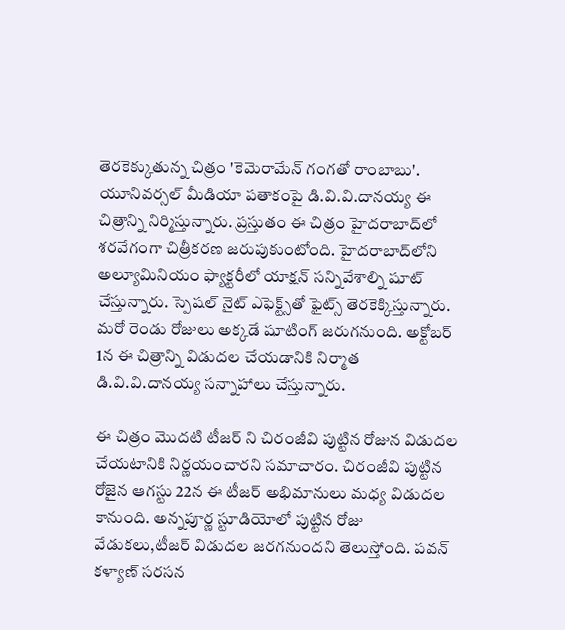తెరకెక్కుతున్న చిత్రం 'కెమెరామేన్ గంగతో రాంబాబు'. యూనివర్సల్ మీడియా పతాకంపై డి.వి.వి.దానయ్య ఈ చిత్రాన్ని నిర్మిస్తున్నారు. ప్రస్తుతం ఈ చిత్రం హైదరాబాద్‌లో శరవేగంగా చిత్రీకరణ జరుపుకుంటోంది. హైదరాబాద్‌లోని అల్యూమినియం ఫ్యాక్టరీలో యాక్షన్ సన్నివేశాల్ని షూట్ చేస్తున్నారు. స్పెషల్ నైట్ ఎఫెక్ట్స్‌తో ఫైట్స్ తెరకెక్కిస్తున్నారు. మరో రెండు రోజులు అక్కడే షూటింగ్ జరుగనుంది. అక్టోబర్ 1న ఈ చిత్రాన్ని విడుదల చేయడానికి నిర్మాత డి.వి.వి.దానయ్య సన్నాహాలు చేస్తున్నారు.

ఈ చిత్రం మొదటి టీజర్ ని చిరంజీవి పుట్టిన రోజున విడుదల చేయటానికి నిర్ణయంచారని సమాచారం. చిరంజీవి పుట్టిన రోజైన ఆగస్టు 22న ఈ టీజర్ అభిమానులు మధ్య విడుదల కానుంది. అన్నపూర్ణ స్టూడియోలో పుట్టిన రోజు వేడుకలు,టీజర్ విడుదల జరగనుందని తెలుస్తోంది. పవన్ కళ్యాణ్ సరసన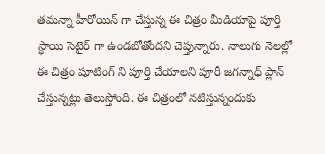తమన్నా హీరోయిన్ గా చేస్తున్న ఈ చిత్రం మీడియాపై పూర్తి స్ధాయి సెటైర్ గా ఉండబోతోందని చెప్తున్నారు. నాలుగు నెలల్లో ఈ చిత్రం షూటింగ్ ని పూర్తి చేయాలని పూరీ జగన్నాధ్ ప్లాన్ చేస్తున్నట్లు తెలుస్తోంది. ఈ చిత్రంలో నటిస్తున్నందుకు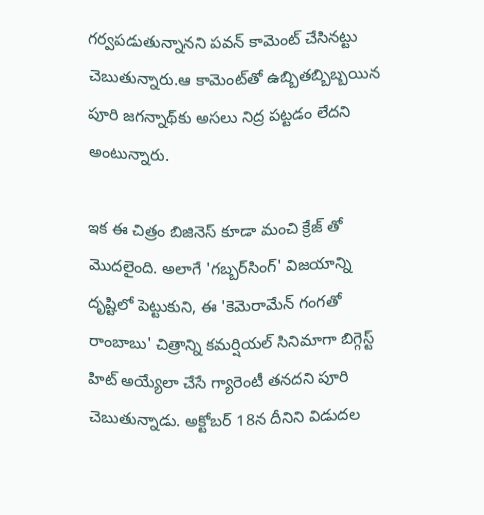గర్వపడుతున్నానని పవన్‌ కామెంట్‌ చేసినట్టు చెబుతున్నారు.ఆ కామెంట్‌తో ఉబ్బితబ్బిబ్బయిన పూరి జగన్నాథ్‌కు అసలు నిద్ర పట్టడం లేదని అంటున్నారు.

ఇక ఈ చిత్రం బిజినెస్ కూడా మంచి క్రేజ్ తో మొదలైంది. అలాగే 'గబ్బర్‌సింగ్‌' విజయాన్ని దృష్టిలో పెట్టుకుని, ఈ 'కెమెరామేన్‌ గంగతో రాంబాబు' చిత్రాన్ని కమర్షియల్‌ సినిమాగా బిగ్గెస్ట్‌ హిట్‌ అయ్యేలా చేసే గ్యారెంటీ తనదని పూరి చెబుతున్నాడు. అక్టోబర్‌ 18న దీనిని విడుదల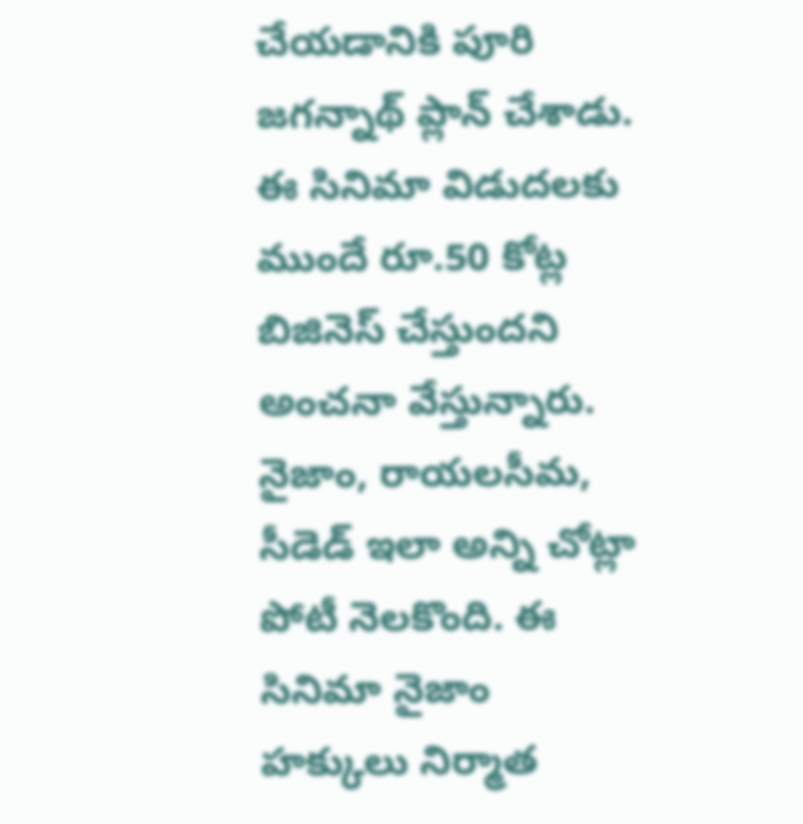చేయడానికి పూరి జగన్నాథ్‌ ప్లాన్‌ చేశాడు. ఈ సినిమా విడుదలకు ముందే రూ.50 కోట్ల బిజినెస్ చేస్తుందని అంచనా వేస్తున్నారు. నైజాం, రాయలసీమ, సీడెడ్ ఇలా అన్ని చోట్లా పోటీ నెలకొంది. ఈ సినిమా నైజాం హక్కులు నిర్మాత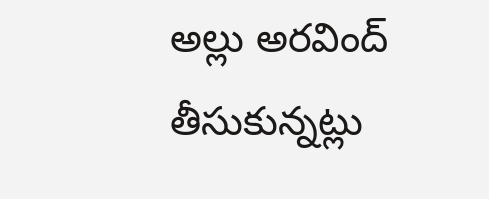అల్లు అరవింద్ తీసుకున్నట్లు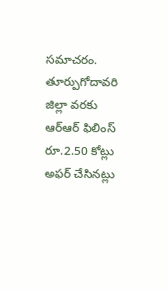సమాచరం. తూర్పుగోదావరి జిల్లా వరకు ఆర్ఆర్ ఫిలింస్ రూ.2.50 కోట్లు అఫర్ చేసినట్లు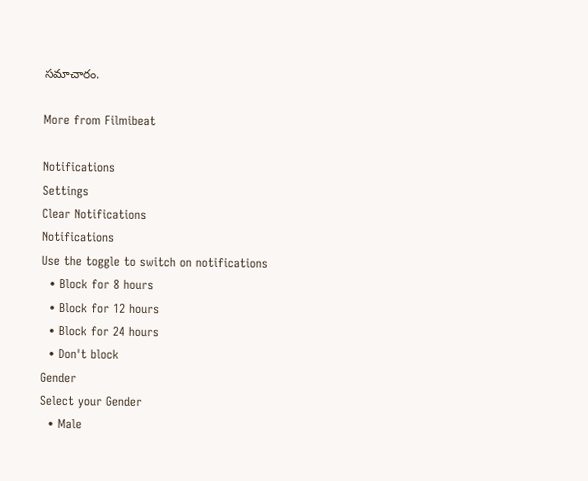సమాచారం.

More from Filmibeat

Notifications
Settings
Clear Notifications
Notifications
Use the toggle to switch on notifications
  • Block for 8 hours
  • Block for 12 hours
  • Block for 24 hours
  • Don't block
Gender
Select your Gender
  • Male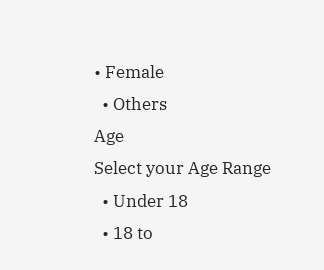• Female
  • Others
Age
Select your Age Range
  • Under 18
  • 18 to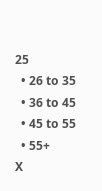25
  • 26 to 35
  • 36 to 45
  • 45 to 55
  • 55+
X